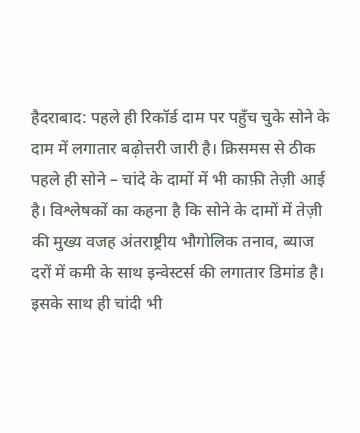हैदराबाद: पहले ही रिकॉर्ड दाम पर पहुँच चुके सोने के दाम में लगातार बढ़ोत्तरी जारी है। क्रिसमस से ठीक पहले ही सोने – चांदे के दामों में भी काफ़ी तेज़ी आई है। विश्लेषकों का कहना है कि सोने के दामों में तेज़ी की मुख्य वजह अंतराष्ट्रीय भौगोलिक तनाव, ब्याज दरों में कमी के साथ इन्वेस्टर्स की लगातार डिमांड है। इसके साथ ही चांदी भी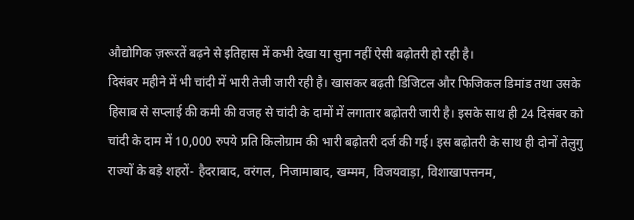औद्योगिक ज़रूरतें बढ़ने से इतिहास में कभी देखा या सुना नहीं ऐसी बढ़ोतरी हो रही है।
दिसंबर महीने में भी चांदी में भारी तेजी जारी रही है। खासकर बढ़ती डिजिटल और फिजिकल डिमांड तथा उसके हिसाब से सप्लाई की कमी की वजह से चांदी के दामों में लगातार बढ़ोतरी जारी है। इसके साथ ही 24 दिसंबर को चांदी के दाम में 10,000 रुपये प्रति किलोग्राम की भारी बढ़ोतरी दर्ज की गई। इस बढ़ोतरी के साथ ही दोनों तेलुगु राज्यों के बड़े शहरों- हैदराबाद, वरंगल, निजामाबाद, खम्मम, विजयवाड़ा, विशाखापत्तनम,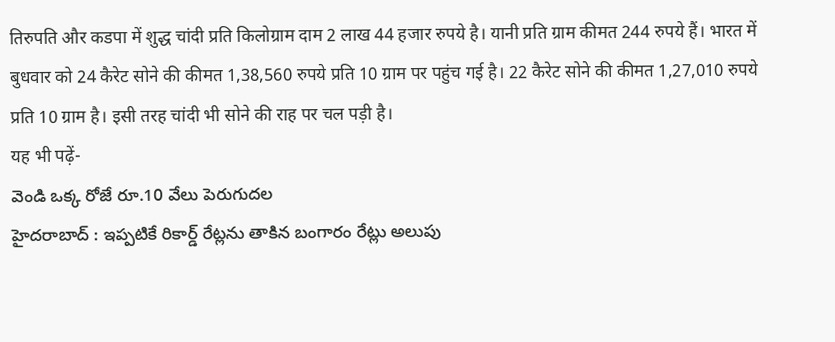तिरुपति और कडपा में शुद्ध चांदी प्रति किलोग्राम दाम 2 लाख 44 हजार रुपये है। यानी प्रति ग्राम कीमत 244 रुपये हैं। भारत में बुधवार को 24 कैरेट सोने की कीमत 1,38,560 रुपये प्रति 10 ग्राम पर पहुंच गई है। 22 कैरेट सोने की कीमत 1,27,010 रुपये प्रति 10 ग्राम है। इसी तरह चांदी भी सोने की राह पर चल पड़ी है।
यह भी पढ़ें-
వెండి ఒక్క రోజే రూ.10 వేలు పెరుగుదల
హైదరాబాద్ : ఇప్పటికే రికార్డ్ రేట్లను తాకిన బంగారం రేట్లు అలుపు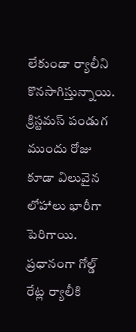లేకుండా ర్యాలీని కొనసాగిస్తున్నాయి. క్రిస్టమస్ పండుగ ముందు రోజు కూడా విలువైన లోహాలు భారీగా పెరిగాయి. ప్రధానంగా గోల్డ్ రేట్ల ర్యాలీకి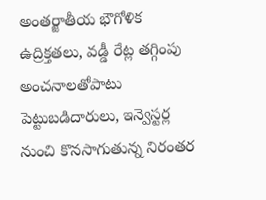అంతర్జాతీయ భౌగోళిక ఉద్రిక్తతలు, వడ్డీ రేట్ల తగ్గింపు అంచనాలతోపాటు పెట్టుబడిదారులు, ఇన్వెస్టర్ల నుంచి కొనసాగుతున్న నిరంతర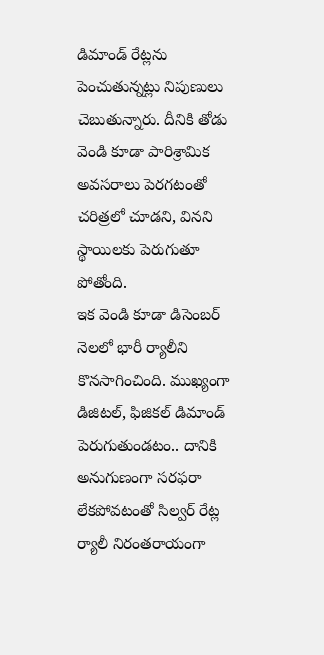డిమాండ్ రేట్లను పెంచుతున్నట్లు నిపుణులు చెబుతున్నారు. దీనికి తోడు వెండి కూడా పారిశ్రామిక అవసరాలు పెరగటంతో చరిత్రలో చూడని, వినని స్థాయిలకు పెరుగుతూ పోతోంది.
ఇక వెండి కూడా డిసెంబర్ నెలలో భారీ ర్యాలీని కొనసాగించింది. ముఖ్యంగా డిజిటల్, ఫిజికల్ డిమాండ్ పెరుగుతుండటం.. దానికి అనుగుణంగా సరఫరా లేకపోవటంతో సిల్వర్ రేట్ల ర్యాలీ నిరంతరాయంగా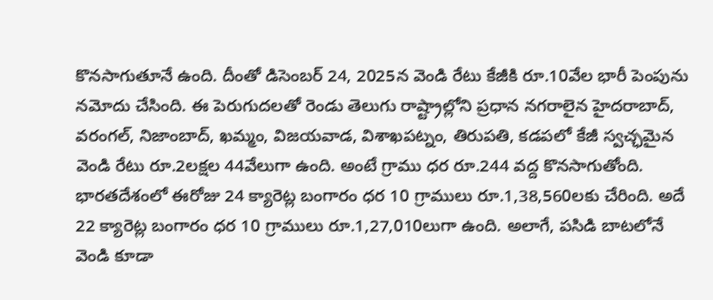కొనసాగుతూనే ఉంది. దీంతో డిసెంబర్ 24, 2025న వెండి రేటు కేజీకి రూ.10వేల భారీ పెంపును నమోదు చేసింది. ఈ పెరుగుదలతో రెండు తెలుగు రాష్ట్రాల్లోని ప్రధాన నగరాలైన హైదరాబాద్, వరంగల్, నిజాంబాద్, ఖమ్మం, విజయవాడ, విశాఖపట్నం, తిరుపతి, కడపలో కేజీ స్వచ్ఛమైన వెండి రేటు రూ.2లక్షల 44వేలుగా ఉంది. అంటే గ్రాము ధర రూ.244 వద్ద కొనసాగుతోంది. భారతదేశంలో ఈరోజు 24 క్యారెట్ల బంగారం ధర 10 గ్రాములు రూ.1,38,560లకు చేరింది. అదే 22 క్యారెట్ల బంగారం ధర 10 గ్రాములు రూ.1,27,010లుగా ఉంది. అలాగే, పసిడి బాటలోనే వెండి కూడా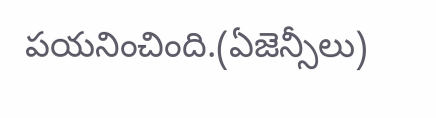పయనించింది.(ఏజెన్సీలు)